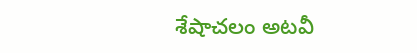శేషాచలం అటవీ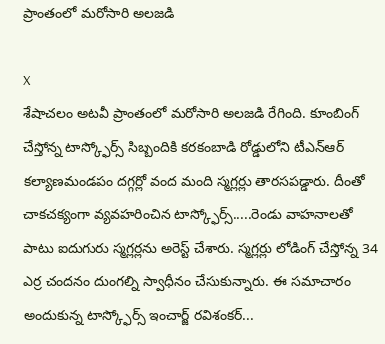ప్రాంతంలో మరోసారి అలజడి

X
శేషాచలం అటవీ ప్రాంతంలో మరోసారి అలజడి రేగింది. కూంబింగ్ చేస్తోన్న టాస్క్ఫోర్స్ సిబ్బందికి కరకంబాడి రోడ్డులోని టీఎన్ఆర్ కల్యాణమండపం దగ్గర్లో వంద మంది స్మగ్లర్లు తారసపడ్డారు. దీంతో చాకచక్యంగా వ్యవహరించిన టాస్క్ఫోర్స్.....రెండు వాహనాలతో పాటు ఐదుగురు స్మగ్లర్లను అరెస్ట్ చేశారు. స్మగ్లర్లు లోడింగ్ చేస్తోన్న 34 ఎర్ర చందనం దుంగల్ని స్వాధీనం చేసుకున్నారు. ఈ సమాచారం అందుకున్న టాస్క్ఫోర్స్ ఇంచార్జ్ రవిశంకర్...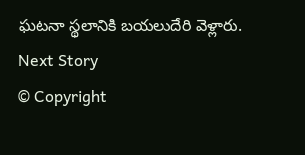ఘటనా స్థలానికి బయలుదేరి వెళ్లారు.
Next Story
© Copyright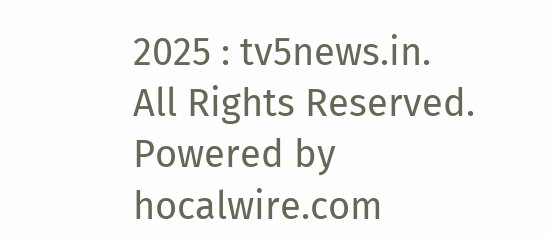2025 : tv5news.in. All Rights Reserved. Powered by hocalwire.com